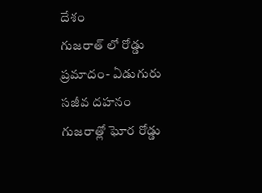దేశం
గుజరాత్ లో రోడ్డు ప్రమాదం- ఏడుగురు సజీవ దహనం
గుజరాత్లో ఘోర రోడ్డు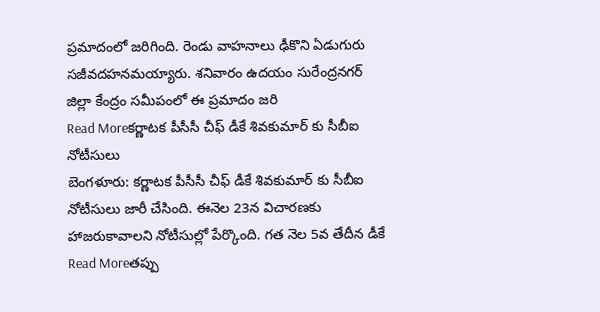ప్రమాదంలో జరిగింది. రెండు వాహనాలు ఢీకొని ఏడుగురు సజీవదహనమయ్యారు. శనివారం ఉదయం సురేంద్రనగర్ జిల్లా కేంద్రం సమీపంలో ఈ ప్రమాదం జరి
Read Moreకర్ణాటక పీసీసీ చీఫ్ డీకే శివకుమార్ కు సీబీఐ నోటీసులు
బెంగళూరు: కర్ణాటక పీసీసీ చీఫ్ డీకే శివకుమార్ కు సీబీఐ నోటీసులు జారీ చేసింది. ఈనెల 23న విచారణకు హాజరుకావాలని నోటీసుల్లో పేర్కొంది. గత నెల 5వ తేదీన డీకే
Read Moreతప్పు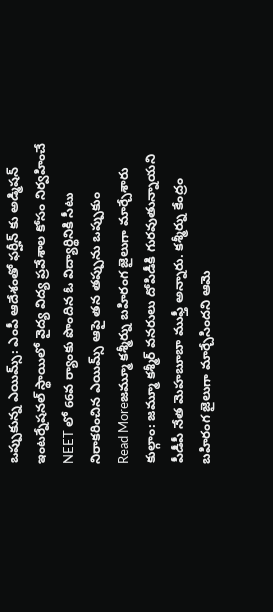ఒప్పుకున్న ఎయిమ్స్: ఎంపీ ఆదేశంతో ఫర్హీన్ కు అడ్మిషన్
ఇంటర్నేషనల్ స్థాయిలో వైద్య విద్య ప్రవేశాల కోసం నిర్వహించే NEET లో 66వ ర్యాంకు పొందిన ఓ విద్యార్థినికి సీటు నిరాకరించిన ఎయిమ్స్ ఆపై తన తప్పును ఒప్పుకుం
Read Moreజమ్మూ కశ్మీర్ను బహిరంగ జైలుగా మార్చేశారు
కుల్గాం: జమ్మూ కశ్మీర్ వనరులు దోపిడీకి గురవుతున్నాయని పీడీపీ నేత మెహబూబా ముఫ్తీ అన్నారు. కశ్మీర్ను కేంద్రం బహిరంగ జైలుగా మార్చేసిందని ఆమె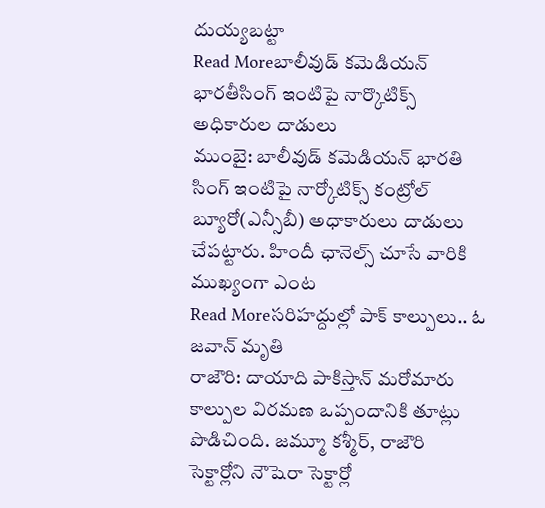దుయ్యబట్టా
Read Moreబాలీవుడ్ కమెడియన్ భారతీసింగ్ ఇంటిపై నార్కొటిక్స్ అధికారుల దాడులు
ముంబై: బాలీవుడ్ కమెడియన్ భారతి సింగ్ ఇంటిపై నార్కోటిక్స్ కంట్రోల్ బ్యూరో(ఎన్సీబీ) అధాకారులు దాడులు చేపట్టారు. హిందీ ఛానెల్స్ చూసే వారికి ముఖ్యంగా ఎంట
Read Moreసరిహద్దుల్లో పాక్ కాల్పులు.. ఓ జవాన్ మృతి
రాజౌరి: దాయాది పాకిస్తాన్ మరోమారు కాల్పుల విరమణ ఒప్పందానికి తూట్లు పొడిచింది. జమ్మూ కశ్మీర్, రాజౌరి సెక్టార్లోని నౌషెరా సెక్టార్లో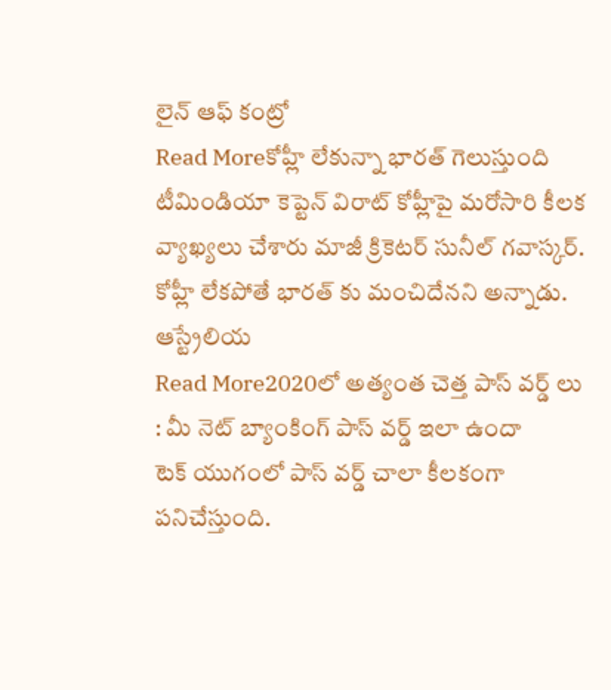లైన్ ఆఫ్ కంట్రో
Read Moreకోహ్లీ లేకున్నా భారత్ గెలుస్తుంది
టీమిండియా కెప్టెన్ విరాట్ కోహ్లీపై మరోసారి కీలక వ్యాఖ్యలు చేశారు మాజీ క్రికెటర్ సునీల్ గవాస్కర్. కోహ్లీ లేకపోతే భారత్ కు మంచిదేనని అన్నాడు. ఆస్ట్రేలియ
Read More2020లో అత్యంత చెత్త పాస్ వర్డ్ లు : మీ నెట్ బ్యాంకింగ్ పాస్ వర్డ్ ఇలా ఉందా
టెక్ యుగంలో పాస్ వర్డ్ చాలా కీలకంగా పనిచేస్తుంది.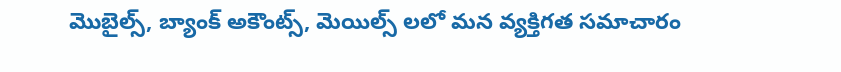మొబైల్స్, బ్యాంక్ అకౌంట్స్, మెయిల్స్ లలో మన వ్యక్తిగత సమాచారం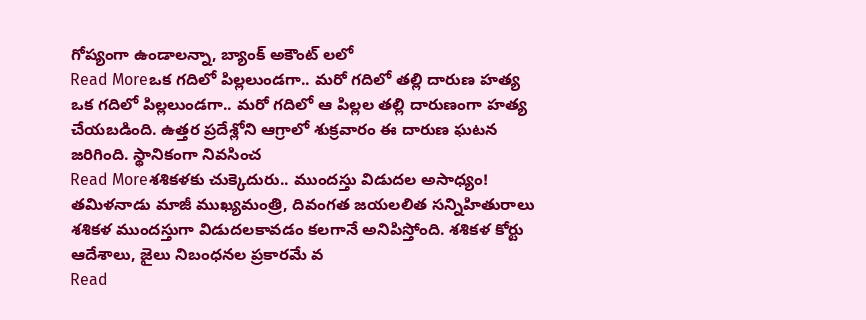గోప్యంగా ఉండాలన్నా, బ్యాంక్ అకౌంట్ లలో
Read Moreఒక గదిలో పిల్లలుండగా.. మరో గదిలో తల్లి దారుణ హత్య
ఒక గదిలో పిల్లలుండగా.. మరో గదిలో ఆ పిల్లల తల్లి దారుణంగా హత్య చేయబడింది. ఉత్తర ప్రదేశ్లోని ఆగ్రాలో శుక్రవారం ఈ దారుణ ఘటన జరిగింది. స్థానికంగా నివసించ
Read Moreశశికళకు చుక్కెదురు.. ముందస్తు విడుదల అసాధ్యం!
తమిళనాడు మాజీ ముఖ్యమంత్రి, దివంగత జయలలిత సన్నిహితురాలు శశికళ ముందస్తుగా విడుదలకావడం కలగానే అనిపిస్తోంది. శశికళ కోర్టు ఆదేశాలు, జైలు నిబంధనల ప్రకారమే వ
Read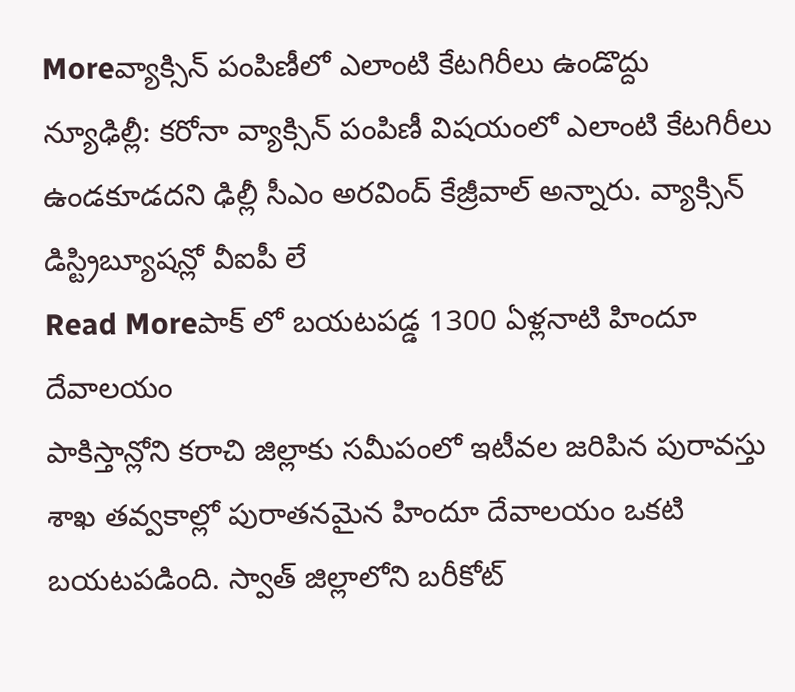Moreవ్యాక్సిన్ పంపిణీలో ఎలాంటి కేటగిరీలు ఉండొద్దు
న్యూఢిల్లీ: కరోనా వ్యాక్సిన్ పంపిణీ విషయంలో ఎలాంటి కేటగిరీలు ఉండకూడదని ఢిల్లీ సీఎం అరవింద్ కేజ్రీవాల్ అన్నారు. వ్యాక్సిన్ డిస్ట్రిబ్యూషన్లో వీఐపీ లే
Read Moreపాక్ లో బయటపడ్డ 1300 ఏళ్లనాటి హిందూ దేవాలయం
పాకిస్తాన్లోని కరాచి జిల్లాకు సమీపంలో ఇటీవల జరిపిన పురావస్తు శాఖ తవ్వకాల్లో పురాతనమైన హిందూ దేవాలయం ఒకటి బయటపడింది. స్వాత్ జిల్లాలోని బరీకోట్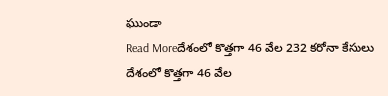ఘుండా
Read Moreదేశంలో కొత్తగా 46 వేల 232 కరోనా కేసులు
దేశంలో కొత్తగా 46 వేల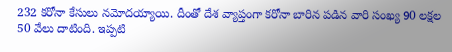232 కరోనా కేసులు నమోదయ్యాయి. దీంతో దేశ వ్యాప్తంగా కరోనా బారిన పడిన వారి సంఖ్య 90 లక్షల 50 వేలు దాటింది. ఇప్పటి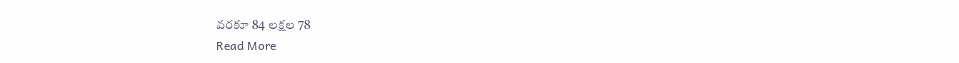వరకూ 84 లక్షల 78
Read More